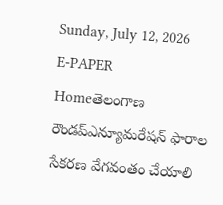Sunday, July 12, 2026
E-PAPER
Homeతెలంగాణ రౌండప్ఎన్యూమరేషన్‌ ఫారాల సేకరణ వేగవంతం చేయాలి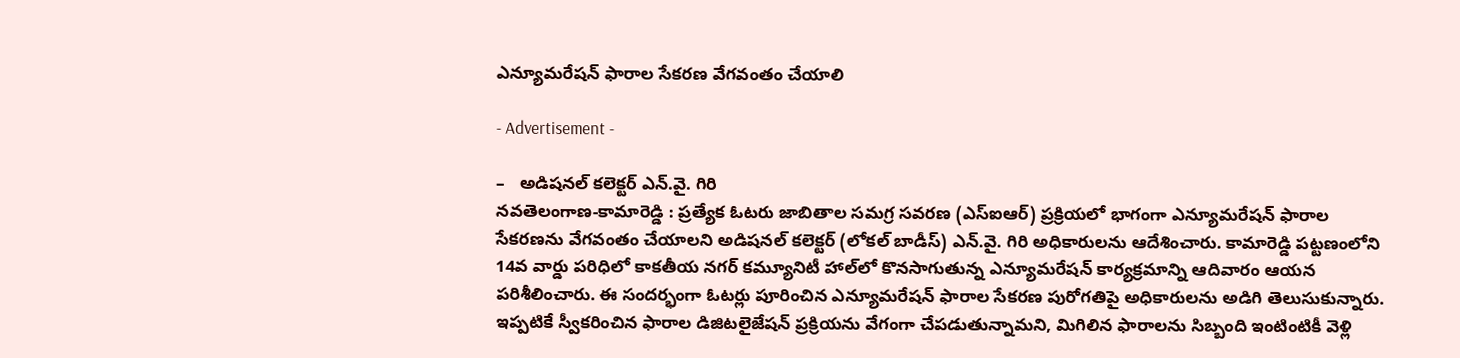ఎన్యూమరేషన్‌ ఫారాల సేకరణ వేగవంతం చేయాలి

- Advertisement -

–   అడిషనల్ కలెక్టర్ ఎన్.వై. గిరి
నవతెలంగాణ-కామారెడ్డి : ప్రత్యేక ఓటరు జాబితాల సమగ్ర సవరణ (ఎస్‌ఐఆర్‌) ప్రక్రియలో భాగంగా ఎన్యూమరేషన్‌ ఫారాల సేకరణను వేగవంతం చేయాలని అడిషనల్ కలెక్టర్ (లోకల్ బాడీస్) ఎన్.వై. గిరి అధికారులను ఆదేశించారు. కామారెడ్డి పట్టణంలోని 14వ వార్డు పరిధిలో కాకతీయ నగర్ కమ్యూనిటీ హాల్‌లో కొనసాగుతున్న ఎన్యూమరేషన్ కార్యక్రమాన్ని ఆదివారం ఆయన పరిశీలించారు. ఈ సందర్భంగా ఓటర్లు పూరించిన ఎన్యూమరేషన్‌ ఫారాల సేకరణ పురోగతిపై అధికారులను అడిగి తెలుసుకున్నారు. ఇప్పటికే స్వీకరించిన ఫారాల డిజిటలైజేషన్‌ ప్రక్రియను వేగంగా చేపడుతున్నామని, మిగిలిన ఫారాలను సిబ్బంది ఇంటింటికీ వెళ్లి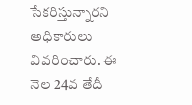సేకరిస్తున్నారని అధికారులు వివరించారు. ఈ నెల 24వ తేదీ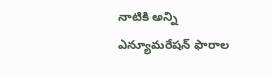నాటికి అన్ని ఎన్యూమరేషన్‌ ఫారాల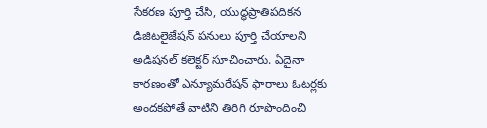సేకరణ పూర్తి చేసి, యుద్ధప్రాతిపదికన డిజిటలైజేషన్‌ పనులు పూర్తి చేయాలని అడిషనల్ కలెక్టర్ సూచించారు. ఏదైనా కారణంతో ఎన్యూమరేషన్‌ ఫారాలు ఓటర్లకు అందకపోతే వాటిని తిరిగి రూపొందించి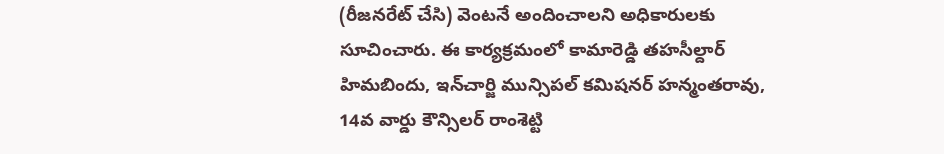(రీజనరేట్‌ చేసి) వెంటనే అందించాలని అధికారులకు సూచించారు. ఈ కార్యక్రమంలో కామారెడ్డి తహసీల్దార్ హిమబిందు, ఇన్‌చార్జి మున్సిపల్ కమిషనర్ హన్మంతరావు, 14వ వార్డు కౌన్సిలర్ రాంశెట్టి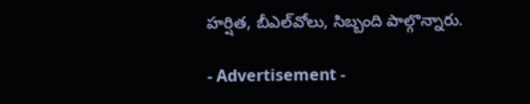హర్షిత, బీఎల్‌వోలు, సిబ్బంది పాల్గొన్నారు.

- Advertisement -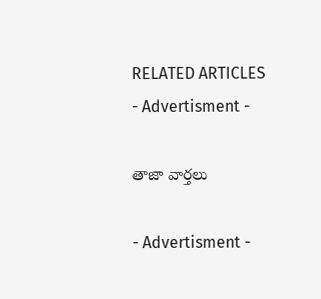RELATED ARTICLES
- Advertisment -

తాజా వార్తలు

- Advertisment -